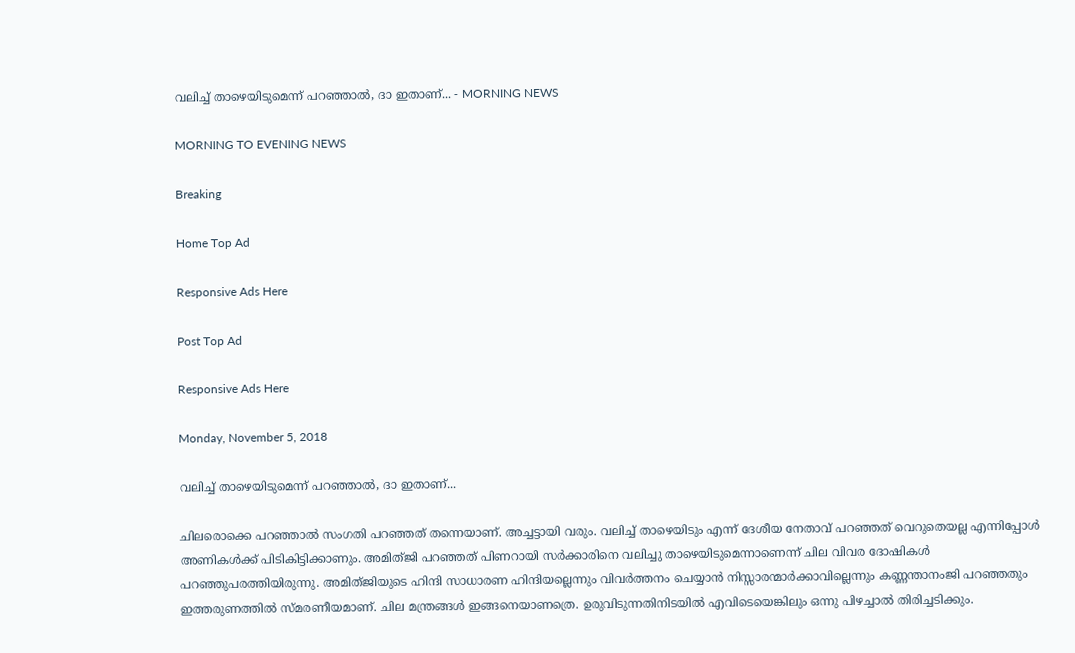വലിച്ച് താഴെയിടുമെന്ന് പറഞ്ഞാല്‍, ദാ ഇതാണ്... - MORNING NEWS

MORNING TO EVENING NEWS

Breaking

Home Top Ad

Responsive Ads Here

Post Top Ad

Responsive Ads Here

Monday, November 5, 2018

വലിച്ച് താഴെയിടുമെന്ന് പറഞ്ഞാല്‍, ദാ ഇതാണ്...

ചിലരൊക്കെ പറഞ്ഞാൽ സംഗതി പറഞ്ഞത് തന്നെയാണ്. അച്ചട്ടായി വരും. വലിച്ച് താഴെയിടും എന്ന് ദേശീയ നേതാവ് പറഞ്ഞത് വെറുതെയല്ല എന്നിപ്പോൾ അണികൾക്ക് പിടികിട്ടിക്കാണും. അമിത്ജി പറഞ്ഞത് പിണറായി സർക്കാരിനെ വലിച്ചു താഴെയിടുമെന്നാണെന്ന് ചില വിവര ദോഷികൾ പറഞ്ഞുപരത്തിയിരുന്നു. അമിത്ജിയുടെ ഹിന്ദി സാധാരണ ഹിന്ദിയല്ലെന്നും വിവർത്തനം ചെയ്യാൻ നിസ്സാരന്മാർക്കാവില്ലെന്നും കണ്ണന്താനംജി പറഞ്ഞതും ഇത്തരുണത്തിൽ സ്മരണീയമാണ്. ചില മന്ത്രങ്ങൾ ഇങ്ങനെയാണത്രെ. ഉരുവിടുന്നതിനിടയിൽ എവിടെയെങ്കിലും ഒന്നു പിഴച്ചാൽ തിരിച്ചടിക്കും.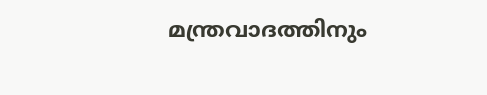മന്ത്രവാദത്തിനും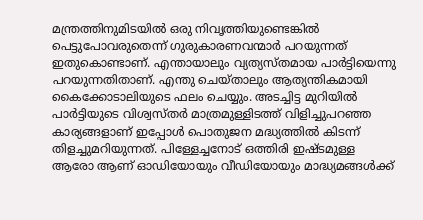മന്ത്രത്തിനുമിടയിൽ ഒരു നിവൃത്തിയുണ്ടെങ്കിൽ പെട്ടുപോവരുതെന്ന് ഗുരുകാരണവന്മാർ പറയുന്നത് ഇതുകൊണ്ടാണ്. എന്തായാലും വ്യത്യസ്തമായ പാർട്ടിയെന്നു പറയുന്നതിതാണ്. എന്തു ചെയ്താലും ആത്യന്തികമായി കൈക്കോടാലിയുടെ ഫലം ചെയ്യും. അടച്ചിട്ട മുറിയിൽ പാർട്ടിയുടെ വിശ്വസ്തർ മാത്രമുള്ളിടത്ത് വിളിച്ചുപറഞ്ഞ കാര്യങ്ങളാണ് ഇപ്പോൾ പൊതുജന മദ്ധ്യത്തിൽ കിടന്ന് തിളച്ചുമറിയുന്നത്. പിള്ളേച്ചനോട് ഒത്തിരി ഇഷ്ടമുള്ള ആരോ ആണ് ഓഡിയോയും വീഡിയോയും മാദ്ധ്യമങ്ങൾക്ക്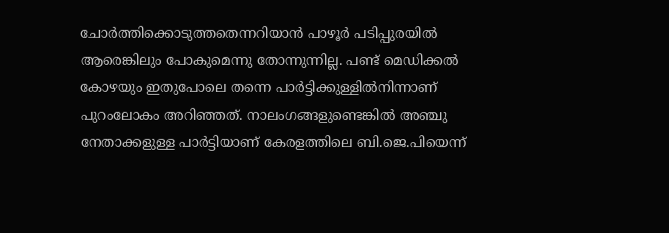ചോർത്തിക്കൊടുത്തതെന്നറിയാൻ പാഴൂർ പടിപ്പുരയിൽ ആരെങ്കിലും പോകുമെന്നു തോന്നുന്നില്ല. പണ്ട് മെഡിക്കൽ കോഴയും ഇതുപോലെ തന്നെ പാർട്ടിക്കുള്ളിൽനിന്നാണ് പുറംലോകം അറിഞ്ഞത്. നാലംഗങ്ങളുണ്ടെങ്കിൽ അഞ്ചു നേതാക്കളുള്ള പാർട്ടിയാണ് കേരളത്തിലെ ബി.ജെ.പിയെന്ന്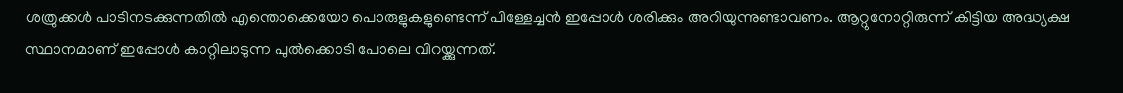ശത്രുക്കൾ പാടിനടക്കുന്നതിൽ എന്തൊക്കെയോ പൊരുളുകളുണ്ടെന്ന് പിള്ളേച്ചൻ ഇപ്പോൾ ശരിക്കും അറിയുന്നുണ്ടാവണം. ആറ്റുനോറ്റിരുന്ന് കിട്ടിയ അദ്ധ്യക്ഷ സ്ഥാനമാണ് ഇപ്പോൾ കാറ്റിലാടുന്ന പുൽക്കൊടി പോലെ വിറയ്ക്കുന്നത്.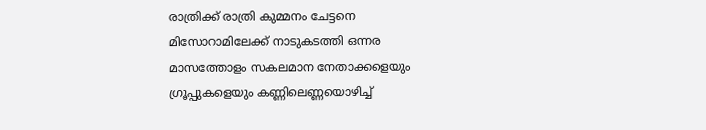രാത്രിക്ക് രാത്രി കുമ്മനം ചേട്ടനെ മിസോറാമിലേക്ക് നാടുകടത്തി ഒന്നര മാസത്തോളം സകലമാന നേതാക്കളെയും ഗ്രൂപ്പുകളെയും കണ്ണിലെണ്ണയൊഴിച്ച്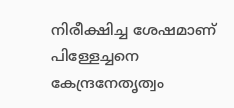നിരീക്ഷിച്ച ശേഷമാണ് പിള്ളേച്ചനെ കേന്ദ്രനേതൃത്വം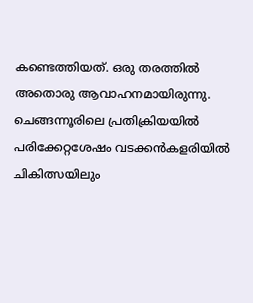കണ്ടെത്തിയത്. ഒരു തരത്തിൽ അതൊരു ആവാഹനമായിരുന്നു. ചെങ്ങന്നൂരിലെ പ്രതിക്രിയയിൽ പരിക്കേറ്റശേഷം വടക്കൻകളരിയിൽ ചികിത്സയിലും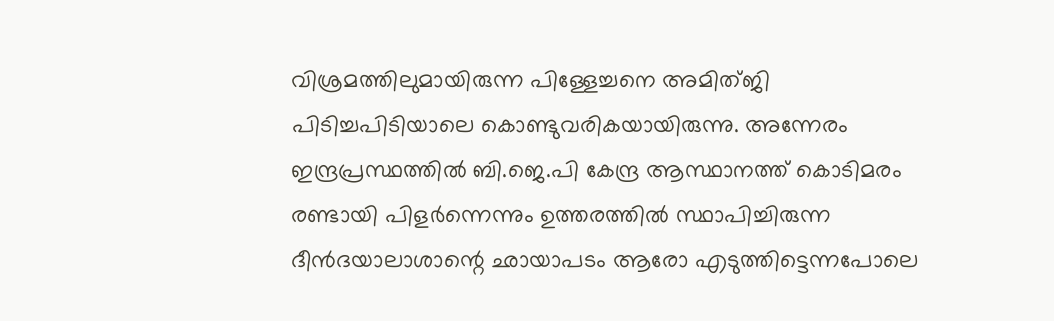വിശ്രമത്തിലുമായിരുന്ന പിള്ളേച്ചനെ അമിത്ജി പിടിച്ചപിടിയാലെ കൊണ്ടുവരികയായിരുന്നു. അന്നേരം ഇന്ദ്രപ്രസ്ഥത്തിൽ ബി.ജെ.പി കേന്ദ്ര ആസ്ഥാനത്ത് കൊടിമരം രണ്ടായി പിളർന്നെന്നും ഉത്തരത്തിൽ സ്ഥാപിച്ചിരുന്ന ദീൻദയാലാശാന്റെ ഛായാപടം ആരോ എടുത്തിട്ടെന്നപോലെ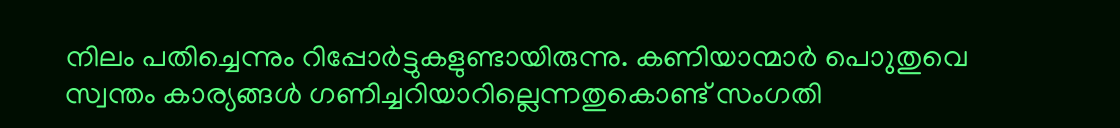നിലം പതിച്ചെന്നും റിപ്പോർട്ടുകളുണ്ടായിരുന്നു. കണിയാന്മാർ പൊുതുവെ സ്വന്തം കാര്യങ്ങൾ ഗണിച്ചറിയാറില്ലെന്നതുകൊണ്ട് സംഗതി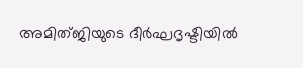അമിത്ജിയുടെ ദീർഘദൃഷ്ടിയിൽ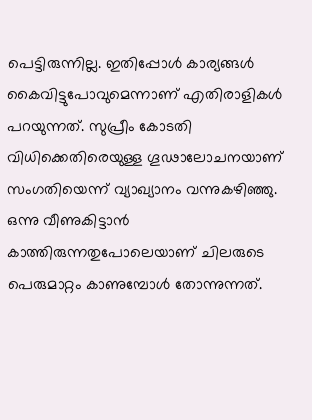പെട്ടിരുന്നില്ല. ഇതിപ്പോൾ കാര്യങ്ങൾ കൈവിട്ടുപോവുമെന്നാണ് എതിരാളികൾ പറയുന്നത്. സുപ്രീം കോടതി വിധിക്കെതിരെയുള്ള ഗൂഢാലോചനയാണ് സംഗതിയെന്ന് വ്യാഖ്യാനം വന്നുകഴിഞ്ഞു. ഒന്നു വീണുകിട്ടാൻ കാത്തിരുന്നതുപോലെയാണ് ചിലരുടെ പെരുമാറ്റം കാണുമ്പോൾ തോന്നുന്നത്.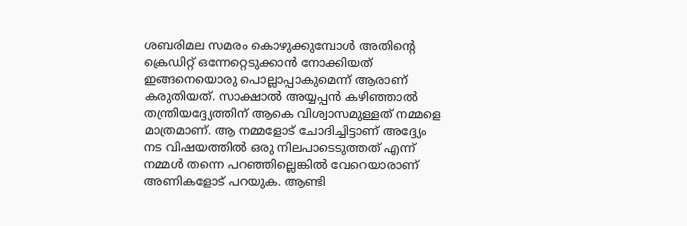ശബരിമല സമരം കൊഴുക്കുമ്പോൾ അതിന്റെ ക്രെഡിറ്റ് ഒന്നേറ്റെടുക്കാൻ നോക്കിയത് ഇങ്ങനെയൊരു പൊല്ലാപ്പാകുമെന്ന് ആരാണ് കരുതിയത്. സാക്ഷാൽ അയ്യപ്പൻ കഴിഞ്ഞാൽ തന്ത്രിയദ്ദ്യേത്തിന് ആകെ വിശ്വാസമുള്ളത് നമ്മളെ മാത്രമാണ്. ആ നമ്മളോട് ചോദിച്ചിട്ടാണ് അദ്ദ്യേം നട വിഷയത്തിൽ ഒരു നിലപാടെടുത്തത് എന്ന് നമ്മൾ തന്നെ പറഞ്ഞില്ലെങ്കിൽ വേറെയാരാണ് അണികളോട് പറയുക. ആണ്ടി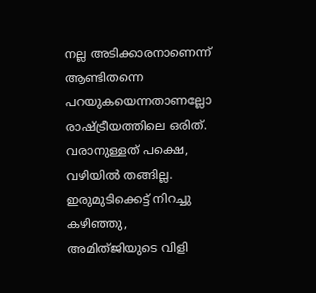നല്ല അടിക്കാരനാണെന്ന് ആണ്ടിതന്നെ പറയുകയെന്നതാണല്ലോ രാഷ്ട്രീയത്തിലെ ഒരിത്. വരാനുള്ളത് പക്ഷെ, വഴിയിൽ തങ്ങില്ല. ഇരുമുടിക്കെട്ട് നിറച്ചു കഴിഞ്ഞു, അമിത്ജിയുടെ വിളി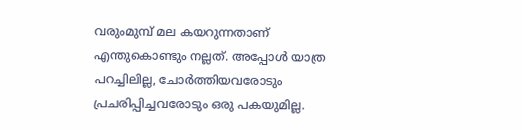വരുംമുമ്പ് മല കയറുന്നതാണ് എന്തുകൊണ്ടും നല്ലത്. അപ്പോൾ യാത്ര പറച്ചിലില്ല, ചോർത്തിയവരോടും പ്രചരിപ്പിച്ചവരോടും ഒരു പകയുമില്ല.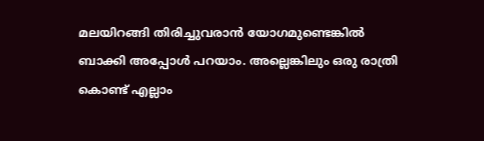മലയിറങ്ങി തിരിച്ചുവരാൻ യോഗമുണ്ടെങ്കിൽ ബാക്കി അപ്പോൾ പറയാം. അല്ലെങ്കിലും ഒരു രാത്രി കൊണ്ട് എല്ലാം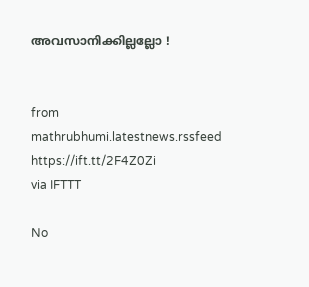അവസാനിക്കില്ലല്ലോ !


from mathrubhumi.latestnews.rssfeed https://ift.tt/2F4Z0Zi
via IFTTT

No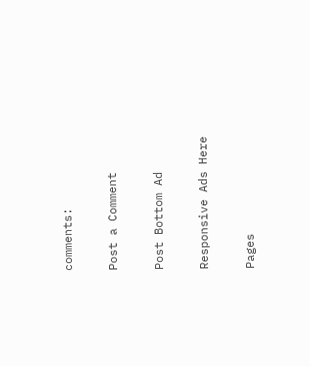comments:

Post a Comment

Post Bottom Ad

Responsive Ads Here

Pages